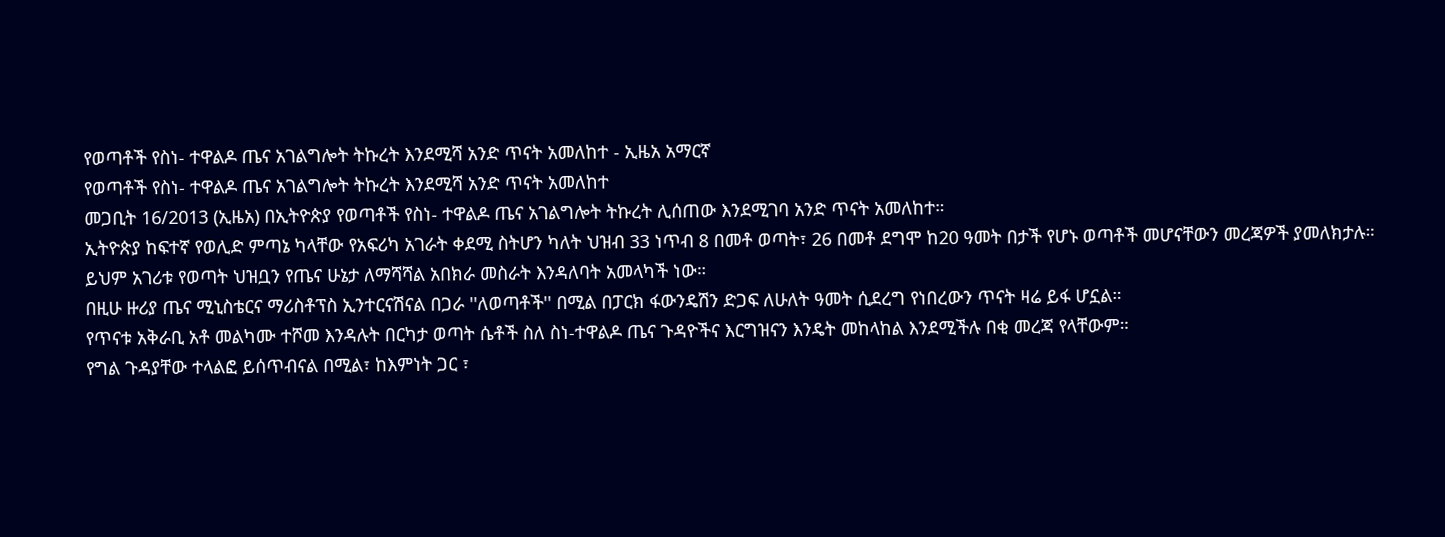የወጣቶች የስነ- ተዋልዶ ጤና አገልግሎት ትኩረት እንደሚሻ አንድ ጥናት አመለከተ - ኢዜአ አማርኛ
የወጣቶች የስነ- ተዋልዶ ጤና አገልግሎት ትኩረት እንደሚሻ አንድ ጥናት አመለከተ
መጋቢት 16/2013 (ኢዜአ) በኢትዮጵያ የወጣቶች የስነ- ተዋልዶ ጤና አገልግሎት ትኩረት ሊሰጠው እንደሚገባ አንድ ጥናት አመለከተ።
ኢትዮጵያ ከፍተኛ የወሊድ ምጣኔ ካላቸው የአፍሪካ አገራት ቀደሚ ስትሆን ካለት ህዝብ 33 ነጥብ 8 በመቶ ወጣት፣ 26 በመቶ ደግሞ ከ20 ዓመት በታች የሆኑ ወጣቶች መሆናቸውን መረጃዎች ያመለክታሉ።
ይህም አገሪቱ የወጣት ህዝቧን የጤና ሁኔታ ለማሻሻል አበክራ መስራት እንዳለባት አመላካች ነው።
በዚሁ ዙሪያ ጤና ሚኒስቴርና ማሪስቶፕስ ኢንተርናሽናል በጋራ ''ለወጣቶች'' በሚል በፓርክ ፋውንዴሽን ድጋፍ ለሁለት ዓመት ሲደረግ የነበረውን ጥናት ዛሬ ይፋ ሆኗል።
የጥናቱ አቅራቢ አቶ መልካሙ ተሾመ እንዳሉት በርካታ ወጣት ሴቶች ስለ ስነ-ተዋልዶ ጤና ጉዳዮችና እርግዝናን እንዴት መከላከል እንደሚችሉ በቂ መረጃ የላቸውም።
የግል ጉዳያቸው ተላልፎ ይሰጥብናል በሚል፣ ከእምነት ጋር ፣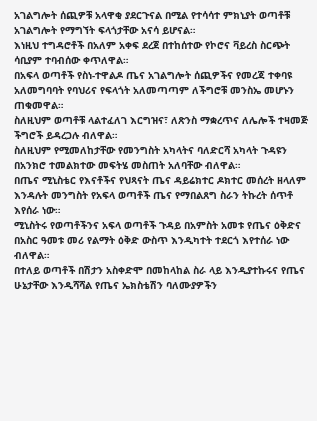አገልግሎት ሰጪዎቹ አላዋቂ ያደርጉናል በሚል የተሳሳተ ምክኒያት ወጣቶቹ አገልግሎት የማግኘት ፍላጎታቸው አናሳ ይሆናል።
እነዚህ ተግዳሮቶች በአለም አቀፍ ደረጀ በተከሰተው የኮሮና ቫይረስ ስርጭት ሳቢያም ተባብሰው ቀጥለዋል።
በአፍላ ወጣቶች የስነ-ተዋልዶ ጤና አገልግሎት ሰጪዎችና የመረጃ ተቀባዩ አለመግባባት የባህሪና የፍላጎት አለመጣጣም ለችግሮቹ መንስኤ መሆኑን ጠቁመዋል።
ስለዚህም ወጣቶቹ ላልተፈለገ እርግዝና፣ ለጽንስ ማቋረጥና ለሌሎች ተዛመጅ ችግሮች ይዳረጋሉ ብለዋል።
ስለዚህም የሚመለከታቸው የመንግስት አካላትና ባለድርሻ አካላት ጉዳዩን በአንክሮ ተመልክተው መፍትሄ መስጠት አለባቸው ብለዋል።
በጤና ሚኒስቴር የእናቶችና የህጻናት ጤና ዳይሬክተር ዶክተር መሰረት ዘላለም እንዳሉት መንግስት የአፍላ ወጣቶች ጤና የማበልጸግ ስራን ትኩረት ሰጥቶ እየሰራ ነው።
ሚኒስትሩ የወጣቶችንና አፍላ ወጣቶች ጉዳይ በአምስት አመቱ የጤና ዕቅድና በአስር ዓመቱ መሪ የልማት ዕቅድ ውስጥ እንዲካተት ተደርጎ እየተሰራ ነው ብለዋል።
በተለይ ወጣቶች በሽታን አስቀድሞ በመከላከል ስራ ላይ እንዲያተኩሩና የጤና ሁኔታቸው እንዲሻሻል የጤና ኤክስቴሽን ባለሙያዎችን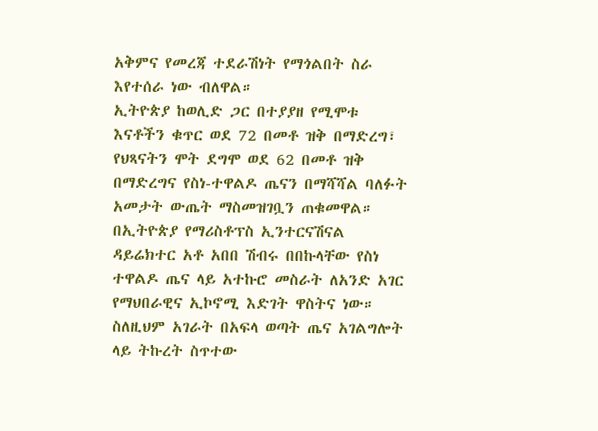አቅምና የመረጃ ተደራሽነት የማጎልበት ስራ እየተሰራ ነው ብለዋል።
ኢትዮጵያ ከወሊድ ጋር በተያያዘ የሚሞቱ እናቶችን ቁጥር ወደ 72 በመቶ ዝቅ በማድረግ፣ የህጻናትን ሞት ደግሞ ወደ 62 በመቶ ዝቅ በማድረግና የስነ-ተዋልዶ ጤናን በማሻሻል ባለፉት አመታት ውጤት ማስመዝገቧን ጠቁመዋል።
በኢትዮጵያ የማሪስቶፕስ ኢንተርናሽናል ዳይሬክተር አቶ አበበ ሽብሩ በበኩላቸው የስነ ተዋልዶ ጤና ላይ አተኩሮ መስራት ለአንድ አገር የማህበራዊና ኢኮኖሚ እድገት ዋስትና ነው።
ስለዚህም አገራት በአፍላ ወጣት ጤና አገልግሎት ላይ ትኩረት ስጥተው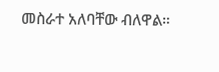መስራተ አለባቸው ብለዋል።